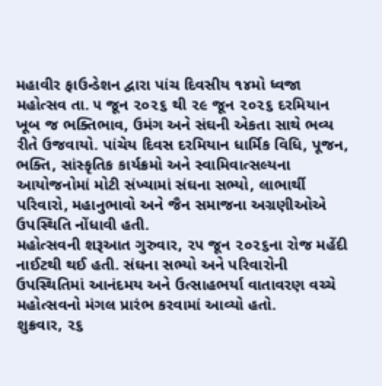મહાવીર ફાઉન્ડેશન દ્વારા પાંચ દિવસીય ૧૪મો ધ્વજા મહોત્સવ તા. ૫ જૂન ૨૦૨૬ થી ૨૯ જૂન ૨૦૨૬ દરમિયાન ખૂબ જ ભક્તિભાવ, ઉમંગ અને સંઘની એકતા સાથે ભવ્ય રીતે ઉજવાયો. પાંચેય દિવસ દરમિયાન ધાર્મિક વિધિ, પૂજન, ભક્તિ, સાંસ્કૃતિક કાર્યક્રમો અને સ્વામિવાત્સલ્યના આયોજનોમાં મોટી સંખ્યામાં સંઘના સભ્યો, લાભાર્થી પરિવારો, મહાનુભાવો અને જૈન સમાજના અગ્રણીઓએ ઉપસ્થિતિ નોંધાવી હતી.
મહોત્સવની શરૂઆત ગુરુવાર, ૨૫ જૂન ૨૦૨૬ના રોજ મહેંદી નાઈટથી થઈ હતી. સંઘના સભ્યો અને પરિવારોની ઉપસ્થિતિમાં આનંદમય અને ઉત્સાહભર્યા વાતાવરણ વચ્ચે મહોત્સવનો મંગલ પ્રારંભ કરવામાં આવ્યો હતો.
શુક્રવાર, ૨૬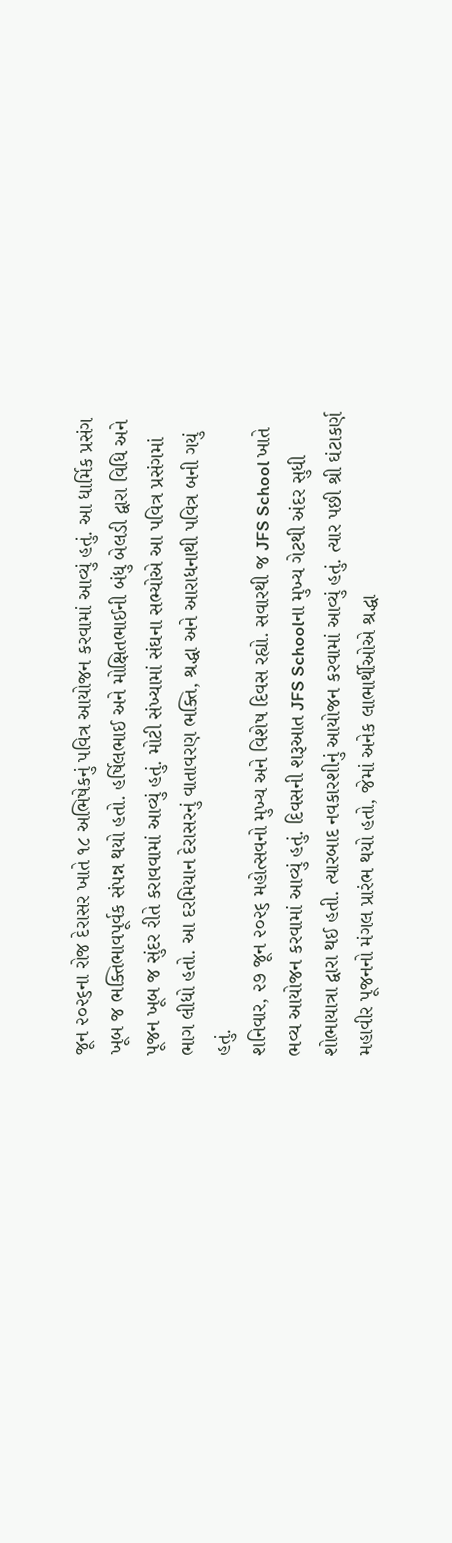જૂન ૨૦૨૬ના રોજ દેરાસર ખાતે ૧૮ અભિષેકનું પવિત્ર આયોજન કરવામાં આવ્યું હતું. આ ધાર્મિક પ્રસંગ ખૂબ જ ભક્તિભાવપૂર્વક સંપન્ન થયો હતો. હર્ષિલભાઈ અને મોક્ષિતભાઈની બંધુ બેલડી દ્વારા વિધિ અને પૂજન ખૂબ જ સુંદર રીતે કરાવવામાં આવ્યું હતું. મોટી સંખ્યામાં સંઘના સભ્યોએ આ પવિત્ર પ્રસંગમાં ભાગ લીધો હતો. આ દરમિયાન દેરાસરનું વાતાવરણ ભક્તિ, શ્રદ્ધા અને આરાધનાથી પવિત્ર બની ગયું હતું.
શનિવાર, ૨૭ જૂન ૨૦૨૬ મહોત્સવનો મુખ્ય અને વિશેષ દિવસ રહ્યો. સવારથી જ JFS School ખાતે ભવ્ય આયોજન કરવામાં આવ્યું હતું. દિવસની શરૂઆત JFS Schoolના મુખ્ય ગેટથી અંદર સુધી શોભાયાત્રા દ્વારા થઈ હતી. ત્યારબાદ નવકારશીનું આયોજન કરવામાં આવ્યું હતું. ત્યાર પછી શ્રી ઘંટાકર્ણ મહાવીર પૂજનનો મંગલ પ્રારંભ થયો હતો, જેમાં અનેક લાભાર્થીઓએ શ્રદ્ધા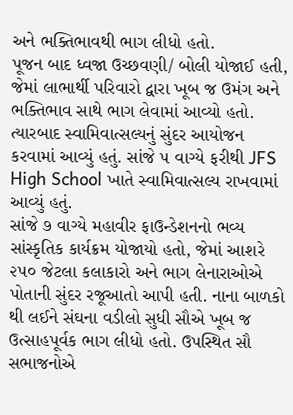અને ભક્તિભાવથી ભાગ લીધો હતો.
પૂજન બાદ ધ્વજા ઉચ્છવણી/ બોલી યોજાઈ હતી, જેમાં લાભાર્થી પરિવારો દ્વારા ખૂબ જ ઉમંગ અને ભક્તિભાવ સાથે ભાગ લેવામાં આવ્યો હતો. ત્યારબાદ સ્વામિવાત્સલ્યનું સુંદર આયોજન કરવામાં આવ્યું હતું. સાંજે ૫ વાગ્યે ફરીથી JFS High School ખાતે સ્વામિવાત્સલ્ય રાખવામાં આવ્યું હતું.
સાંજે ૭ વાગ્યે મહાવીર ફાઉન્ડેશનનો ભવ્ય સાંસ્કૃતિક કાર્યક્રમ યોજાયો હતો, જેમાં આશરે ૨૫૦ જેટલા કલાકારો અને ભાગ લેનારાઓએ પોતાની સુંદર રજૂઆતો આપી હતી. નાના બાળકો થી લઈને સંઘના વડીલો સુધી સૌએ ખૂબ જ ઉત્સાહપૂર્વક ભાગ લીધો હતો. ઉપસ્થિત સૌ સભાજનોએ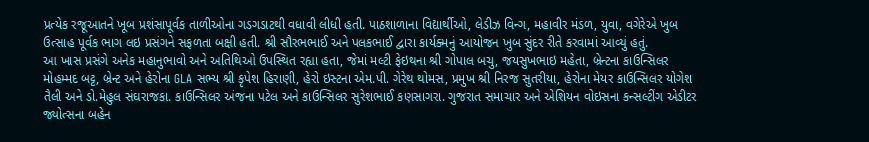પ્રત્યેક રજૂઆતને ખૂબ પ્રશંસાપૂર્વક તાળીઓના ગડગડાટથી વધાવી લીધી હતી. પાઠશાળાના વિદ્યાર્થીઓ, લેડીઝ વિન્ગ, મહાવીર મંડળ, યુવા, વગેરેએ ખુબ ઉત્સાહ પૂર્વક ભાગ લઇ પ્રસંગને સફળતા બક્ષી હતી. શ્રી સૌરભભાઈ અને પલકભાઈ દ્વારા કાર્યક્મનું આયોજન ખુબ સુંદર રીતે કરવામાં આવ્યું હતું.
આ ખાસ પ્રસંગે અનેક મહાનુભાવો અને અતિથિઓ ઉપસ્થિત રહ્યા હતા, જેમાં મલ્ટી ફેઇથના શ્રી ગોપાલ બચુ, જયસુખભાઇ મહેતા, બ્રેન્ટના કાઉન્સિલર મોહમ્મદ બટ્ટ, બ્રેન્ટ અને હેરોના GLA સભ્ય શ્રી કૃપેશ હિરાણી, હેરો ઇસ્ટના એમ.પી. ગેરેથ થોમસ, પ્રમુખ શ્રી નિરજ સુતરીયા, હેરોના મેયર કાઉન્સિલર યોગેશ તૈલી અને ડો.મેહુલ સંઘરાજકા. કાઉન્સિલર અંજના પટેલ અને કાઉન્સિલર સુરેશભાઈ કણસાગરા. ગુજરાત સમાચાર અને એશિયન વોઇસના કન્સલ્ટીંગ એડીટર જ્યોત્સના બહેન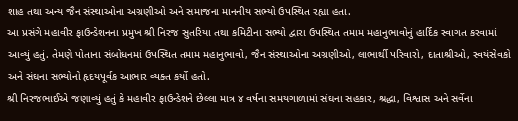શાહ તથા અન્ય જૈન સંસ્થાઓના અગ્રણીઓ અને સમાજના માનનીય સભ્યો ઉપસ્થિત રહ્યા હતા.
આ પ્રસંગે મહાવીર ફાઉન્ડેશનના પ્રમુખ શ્રી નિરજ સુતરિયા તથા કમિટીના સભ્યો દ્વારા ઉપસ્થિત તમામ મહાનુભાવોનું હાર્દિક સ્વાગત કરવામાં આવ્યું હતું. તેમણે પોતાના સંબોધનમાં ઉપસ્થિત તમામ મહાનુભાવો, જૈન સંસ્થાઓના અગ્રણીઓ, લાભાર્થી પરિવારો, દાતાશ્રીઓ, સ્વયંસેવકો અને સંઘના સભ્યોનો હૃદયપૂર્વક આભાર વ્યક્ત કર્યો હતો.
શ્રી નિરજભાઈએ જણાવ્યું હતું કે મહાવીર ફાઉન્ડેશને છેલ્લા માત્ર ૪ વર્ષના સમયગાળામાં સંઘના સહકાર, શ્રદ્ધા, વિશ્વાસ અને સર્વેના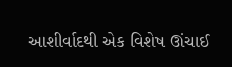આશીર્વાદથી એક વિશેષ ઊંચાઈ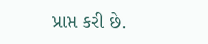પ્રાપ્ત કરી છે.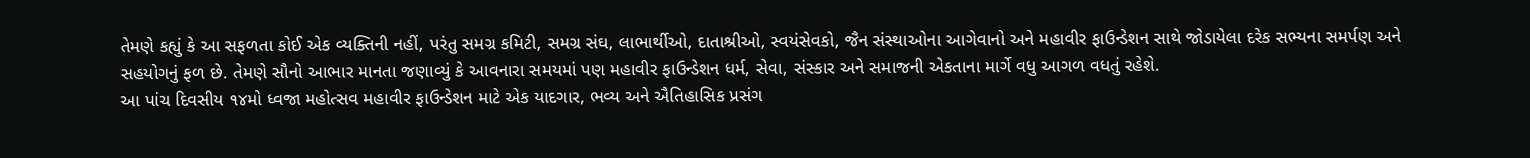તેમણે કહ્યું કે આ સફળતા કોઈ એક વ્યક્તિની નહીં, પરંતુ સમગ્ર કમિટી, સમગ્ર સંઘ, લાભાર્થીઓ, દાતાશ્રીઓ, સ્વયંસેવકો, જૈન સંસ્થાઓના આગેવાનો અને મહાવીર ફાઉન્ડેશન સાથે જોડાયેલા દરેક સભ્યના સમર્પણ અને સહયોગનું ફળ છે. તેમણે સૌનો આભાર માનતા જણાવ્યું કે આવનારા સમયમાં પણ મહાવીર ફાઉન્ડેશન ધર્મ, સેવા, સંસ્કાર અને સમાજની એકતાના માર્ગે વધુ આગળ વધતું રહેશે.
આ પાંચ દિવસીય ૧૪મો ધ્વજા મહોત્સવ મહાવીર ફાઉન્ડેશન માટે એક યાદગાર, ભવ્ય અને ઐતિહાસિક પ્રસંગ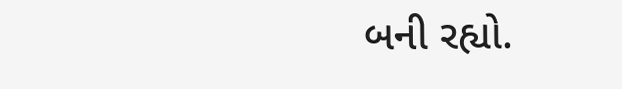બની રહ્યો.